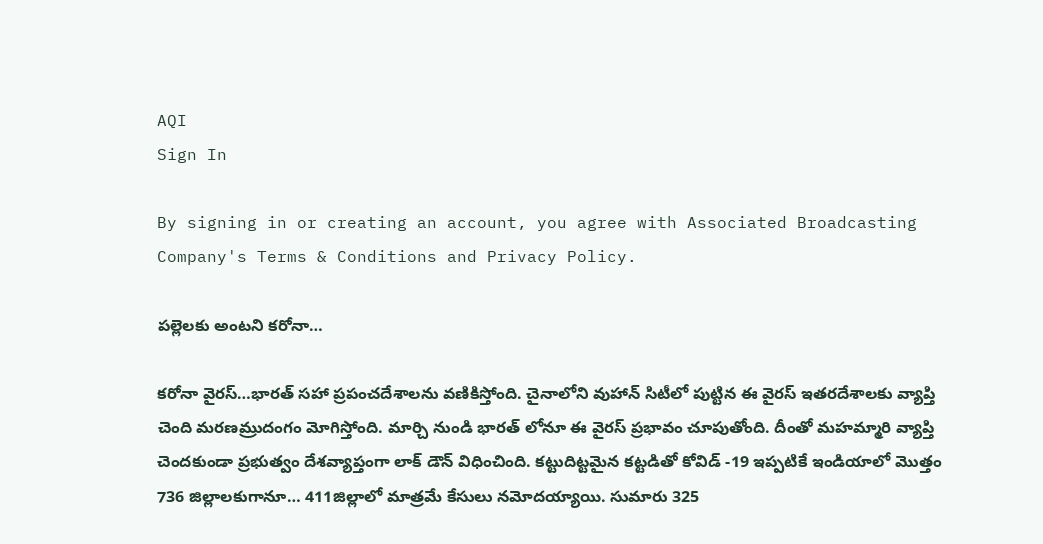AQI
Sign In

By signing in or creating an account, you agree with Associated Broadcasting Company's Terms & Conditions and Privacy Policy.

పల్లెలకు అంటని కరోనా…

కరోనా వైరస్…భారత్ సహా ప్రపంచదేశాలను వణికిస్తోంది. చైనాలోని వుహాన్ సిటీలో పుట్టిన ఈ వైరస్ ఇతరదేశాలకు వ్యాప్తి చెంది మరణమ్రుదంగం మోగిస్తోంది. మార్చి నుండి భారత్ లోనూ ఈ వైరస్ ప్రభావం చూపుతోంది. దీంతో మహమ్మారి వ్యాప్తి చెందకుండా ప్రభుత్వం దేశవ్యాప్తంగా లాక్ డౌన్ విధించింది. కట్టుదిట్టమైన కట్టడితో కోవిడ్ -19 ఇప్పటికే ఇండియాలో మొత్తం 736 జిల్లాలకుగానూ… 411జిల్లాలో మాత్రమే కేసులు నమోదయ్యాయి. సుమారు 325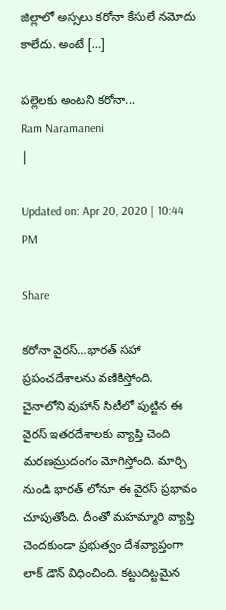జిల్లాలో అస్సలు కరోనా కేసులే నమోదు కాలేదు. అంటే […]

పల్లెలకు అంటని కరోనా...
Ram Naramaneni
|

Updated on: Apr 20, 2020 | 10:44 PM

Share

కరోనా వైరస్…భారత్ సహా ప్రపంచదేశాలను వణికిస్తోంది. చైనాలోని వుహాన్ సిటీలో పుట్టిన ఈ వైరస్ ఇతరదేశాలకు వ్యాప్తి చెంది మరణమ్రుదంగం మోగిస్తోంది. మార్చి నుండి భారత్ లోనూ ఈ వైరస్ ప్రభావం చూపుతోంది. దీంతో మహమ్మారి వ్యాప్తి చెందకుండా ప్రభుత్వం దేశవ్యాప్తంగా లాక్ డౌన్ విధించింది. కట్టుదిట్టమైన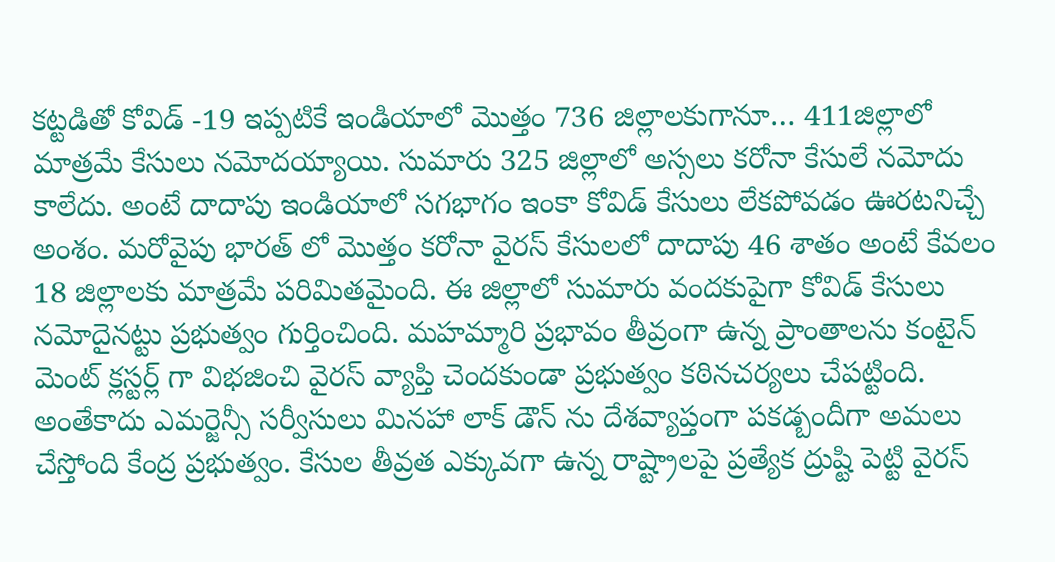కట్టడితో కోవిడ్ -19 ఇప్పటికే ఇండియాలో మొత్తం 736 జిల్లాలకుగానూ… 411జిల్లాలో మాత్రమే కేసులు నమోదయ్యాయి. సుమారు 325 జిల్లాలో అస్సలు కరోనా కేసులే నమోదు కాలేదు. అంటే దాదాపు ఇండియాలో సగభాగం ఇంకా కోవిడ్ కేసులు లేకపోవడం ఊరటనిచ్చే అంశం. మరోవైపు భారత్ లో మొత్తం కరోనా వైరస్ కేసులలో దాదాపు 46 శాతం అంటే కేవలం 18 జిల్లాలకు మాత్రమే పరిమితమైంది. ఈ జిల్లాలో సుమారు వందకుపైగా కోవిడ్ కేసులు నమోదైనట్టు ప్రభుత్వం గుర్తించింది. మహమ్మారి ప్రభావం తీవ్రంగా ఉన్న ప్రాంతాలను కంటైన్ మెంట్ క్లస్టర్ల్ గా విభజించి వైరస్ వ్యాప్తి చెందకుండా ప్రభుత్వం కఠినచర్యలు చేపట్టింది. అంతేకాదు ఎమర్జెన్సీ సర్వీసులు మినహా లాక్ డౌన్ ను దేశవ్యాప్తంగా పకడ్బందీగా అమలు చేస్తోంది కేంద్ర ప్రభుత్వం. కేసుల తీవ్రత ఎక్కువగా ఉన్న రాష్ట్రాలపై ప్రత్యేక ద్రుష్టి పెట్టి వైరస్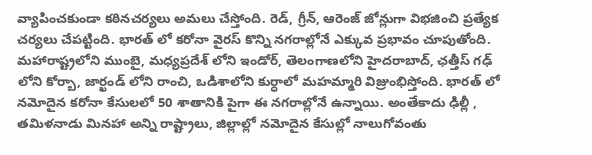వ్యాపించకుండా కఠినచర్యలు అమలు చేస్తోంది. రెడ్, గ్రీన్, ఆరెంజ్ జోన్లుగా విభజించి ప్రత్యేక చర్యలు చేపట్టింది. భారత్ లో కరోనా వైరస్ కొన్ని నగరాల్లోనే ఎక్కువ ప్రభావం చూపుతోంది. మహారాష్ట్రలోని ముంబై, మధ్యప్రదేశ్ లోని ఇండోర్, తెలంగాణలోని హైదరాబాద్, ఛత్తీస్ గఢ్ లోని కోర్బా, జార్ఖండ్ లోని రాంచి, ఒడిశాలోని కుర్ధాలో మహమ్మారి విజ్రుంభిస్తోంది. భారత్ లో నమోదైన కరోనా కేసులలో 50 శాతానికి పైగా ఈ నగరాల్లోనే ఉన్నాయి. అంతేకాదు ఢిల్లీ , తమిళనాడు మినహా అన్ని రాష్ట్రాలు, జిల్లాల్లో నమోదైన కేసుల్లో నాలుగోవంతు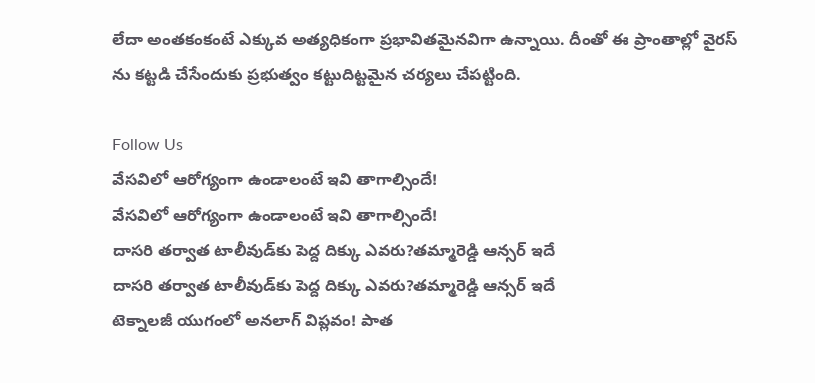లేదా అంతకంకంటే ఎక్కువ అత్యధికంగా ప్రభావితమైనవిగా ఉన్నాయి. దీంతో ఈ ప్రాంతాల్లో వైరస్ ను కట్టడి చేసేందుకు ప్రభుత్వం కట్టుదిట్టమైన చర్యలు చేపట్టింది.

Follow Us
వేసవిలో ఆరోగ్యంగా ఉండాలంటే ఇవి తాగాల్సిందే!
వేసవిలో ఆరోగ్యంగా ఉండాలంటే ఇవి తాగాల్సిందే!
దాసరి తర్వాత టాలీవుడ్‌కు పెద్ద దిక్కు ఎవరు?తమ్మారెడ్డి ఆన్సర్ ఇదే
దాసరి తర్వాత టాలీవుడ్‌కు పెద్ద దిక్కు ఎవరు?తమ్మారెడ్డి ఆన్సర్ ఇదే
టెక్నాలజీ యుగంలో అనలాగ్ విప్లవం! పాత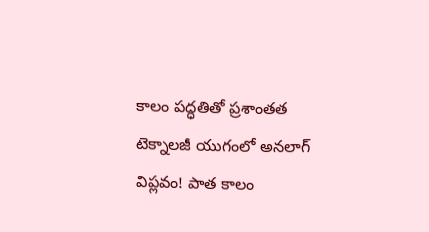కాలం పద్ధతితో ప్రశాంతత
టెక్నాలజీ యుగంలో అనలాగ్ విప్లవం! పాత కాలం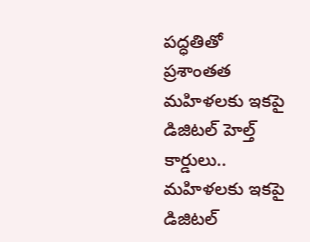పద్ధతితో ప్రశాంతత
మహిళలకు ఇకపై డిజిటల్ హెల్త్ కార్డులు..
మహిళలకు ఇకపై డిజిటల్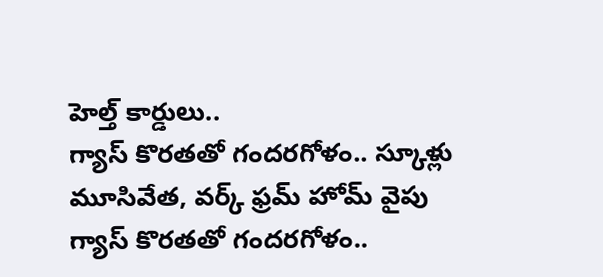హెల్త్ కార్డులు..
గ్యాస్ కొరతతో గందరగోళం.. స్కూళ్లు మూసివేత, వర్క్ ఫ్రమ్ హోమ్ వైపు
గ్యాస్ కొరతతో గందరగోళం..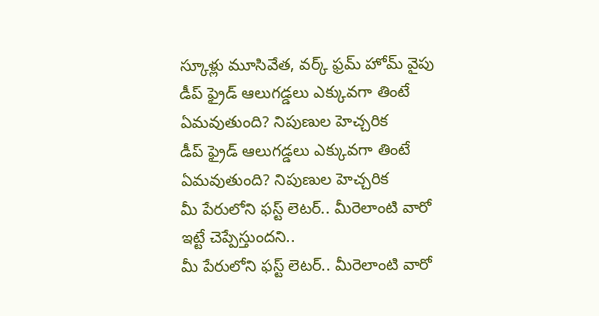స్కూళ్లు మూసివేత, వర్క్ ఫ్రమ్ హోమ్ వైపు
డీప్ ఫ్రైడ్ ఆలుగడ్డలు ఎక్కువగా తింటే ఏమవుతుంది? నిపుణుల హెచ్చరిక
డీప్ ఫ్రైడ్ ఆలుగడ్డలు ఎక్కువగా తింటే ఏమవుతుంది? నిపుణుల హెచ్చరిక
మీ పేరులోని ఫస్ట్ లెటర్.. మీరెలాంటి వారో ఇట్టే చెప్పేస్తుందని..
మీ పేరులోని ఫస్ట్ లెటర్.. మీరెలాంటి వారో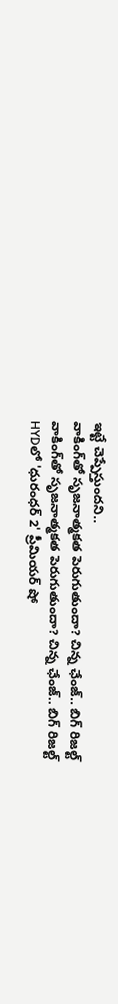ఇట్టే చెప్పేస్తుందని..
వాకింగ్‌తో సృజనాత్మకత పెరుగుతుందా? చిన్న ఛేంజ్.. బిగ్ రిజల్ట్
వాకింగ్‌తో సృజనాత్మకత పెరుగుతుందా? చిన్న ఛేంజ్.. బిగ్ రిజల్ట్
HYDలో 'ధురంధర్ 2' ప్రీమియర్ షో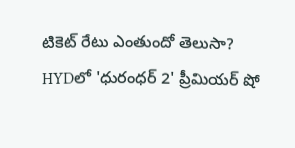టికెట్ రేటు ఎంతుందో తెలుసా?
HYDలో 'ధురంధర్ 2' ప్రీమియర్ షో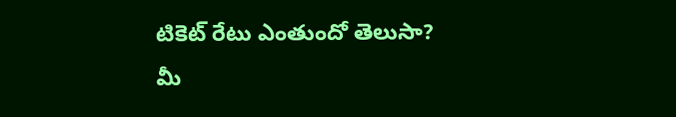టికెట్ రేటు ఎంతుందో తెలుసా?
మీ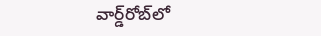వార్డ్‌రోబ్‌లో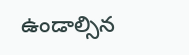ఉండాల్సిన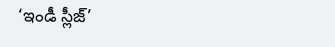‘ఇండీ స్లీజ్’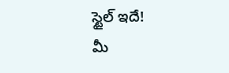స్టైల్ ఇదే!
మీ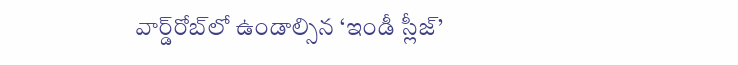వార్డ్‌రోబ్‌లో ఉండాల్సిన ‘ఇండీ స్లీజ్’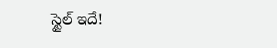స్టైల్ ఇదే!